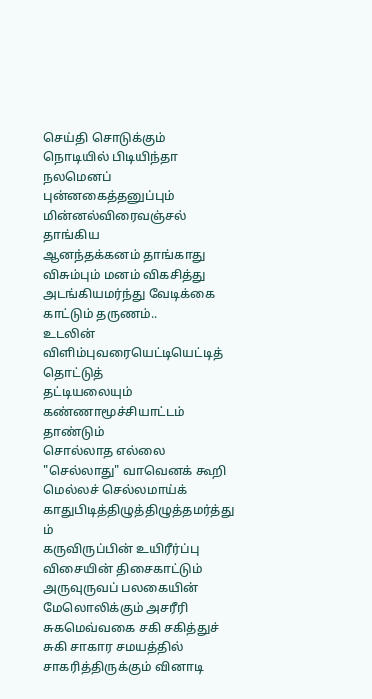செய்தி சொடுக்கும் நொடியில் பிடியிந்தா நலமெனப்
புன்னகைத்தனுப்பும் மின்னல்விரைவஞ்சல் தாங்கிய
ஆனந்தக்கனம் தாங்காது விசும்பும் மனம் விகசித்து
அடங்கியமர்ந்து வேடிக்கை காட்டும் தருணம்..
உடலின் விளிம்புவரையெட்டியெட்டித் தொட்டுத்
தட்டியலையும் கண்ணாமூச்சியாட்டம் தாண்டும்
சொல்லாத எல்லை "செல்லாது" வாவெனக் கூறி
மெல்லச் செல்லமாய்க் காதுபிடித்திழுத்திழுத்தமர்த்து ம்
கருவிருப்பின் உயிரீர்ப்பு விசையின் திசைகாட்டும்
அருவுருவப் பலகையின் மேலொலிக்கும் அசரீரி
சுகமெவ்வகை சகி சகித்துச் சுகி சாகார சமயத்தில்
சாகரித்திருக்கும் வினாடி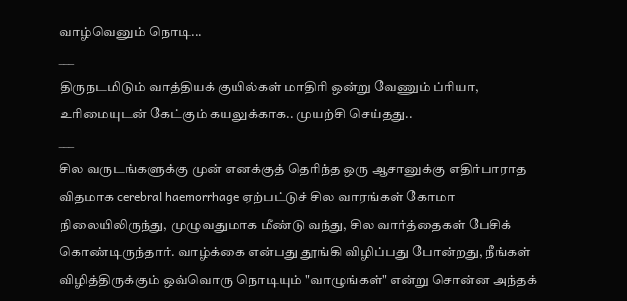வாழ்வெனும் நொடி...
___
திருநடமிடும் வாத்தியக் குயில்கள் மாதிரி ஒன்று வேணும் ப்ரியா, உரிமையுடன் கேட்கும் கயலுக்காக.. முயற்சி செய்தது..
___
சில வருடங்களுக்கு முன் எனக்குத் தெரிந்த ஒரு ஆசானுக்கு எதிர்பாராத விதமாக cerebral haemorrhage ஏற்பட்டுச் சில வாரங்கள் கோமா நிலையிலிருந்து, முழுவதுமாக மீண்டு வந்து, சில வார்த்தைகள் பேசிக் கொண்டிருந்தார். வாழ்க்கை என்பது தூங்கி விழிப்பது போன்றது, நீங்கள் விழித்திருக்கும் ஒவ்வொரு நொடியும் "வாழுங்கள்" என்று சொன்ன அந்தக்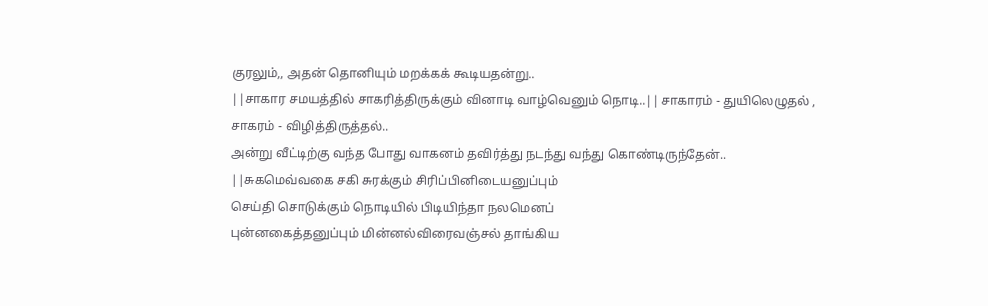குரலும்,, அதன் தொனியும் மறக்கக் கூடியதன்று..
||சாகார சமயத்தில் சாகரித்திருக்கும் வினாடி வாழ்வெனும் நொடி..|| சாகாரம் - துயிலெழுதல் , சாகரம் - விழித்திருத்தல்..
அன்று வீட்டிற்கு வந்த போது வாகனம் தவிர்த்து நடந்து வந்து கொண்டிருந்தேன்..
||சுகமெவ்வகை சகி சுரக்கும் சிரிப்பினிடையனுப்பும்
செய்தி சொடுக்கும் நொடியில் பிடியிந்தா நலமெனப்
புன்னகைத்தனுப்பும் மின்னல்விரைவஞ்சல் தாங்கிய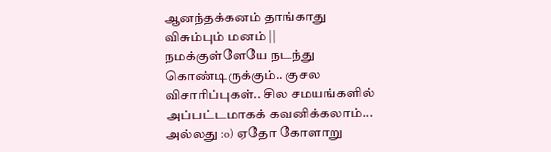ஆனந்தக்கனம் தாங்காது விசும்பும் மனம் ||
நமக்குள்ளேயே நடந்து கொண்டிருக்கும்.. குசல விசாரிப்புகள்.. சில சமயங்களில் அப்பட்டமாகக் கவனிக்கலாம்... அல்லது :o) ஏதோ கோளாறு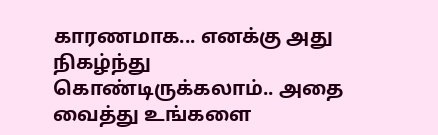காரணமாக... எனக்கு அது நிகழ்ந்து கொண்டிருக்கலாம்.. அதை வைத்து உங்களை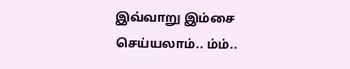இவ்வாறு இம்சை செய்யலாம்.. ம்ம்..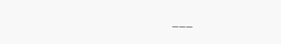___